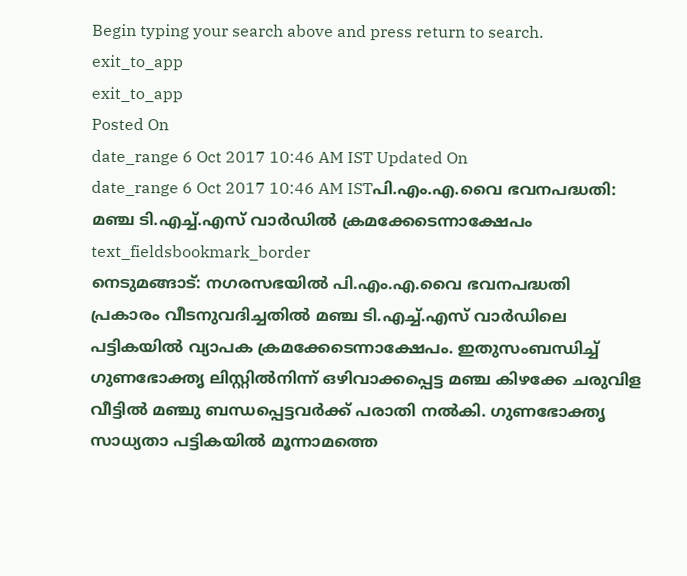Begin typing your search above and press return to search.
exit_to_app
exit_to_app
Posted On
date_range 6 Oct 2017 10:46 AM IST Updated On
date_range 6 Oct 2017 10:46 AM ISTപി.എം.എ.വൈ ഭവനപദ്ധതി: മഞ്ച ടി.എച്ച്.എസ് വാർഡിൽ ക്രമക്കേടെന്നാക്ഷേപം
text_fieldsbookmark_border
നെടുമങ്ങാട്: നഗരസഭയിൽ പി.എം.എ.വൈ ഭവനപദ്ധതി പ്രകാരം വീടനുവദിച്ചതിൽ മഞ്ച ടി.എച്ച്.എസ് വാർഡിലെ പട്ടികയിൽ വ്യാപക ക്രമക്കേടെന്നാക്ഷേപം. ഇതുസംബന്ധിച്ച് ഗുണഭോക്തൃ ലിസ്റ്റിൽനിന്ന് ഒഴിവാക്കപ്പെട്ട മഞ്ച കിഴക്കേ ചരുവിള വീട്ടിൽ മഞ്ചു ബന്ധപ്പെട്ടവർക്ക് പരാതി നൽകി. ഗുണഭോക്തൃ സാധ്യതാ പട്ടികയിൽ മൂന്നാമത്തെ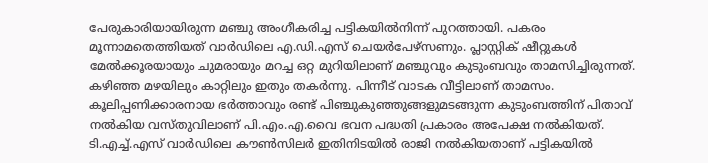പേരുകാരിയായിരുന്ന മഞ്ചു അംഗീകരിച്ച പട്ടികയിൽനിന്ന് പുറത്തായി. പകരം മൂന്നാമതെത്തിയത് വാർഡിലെ എ.ഡി.എസ് ചെയർപേഴ്സണും. പ്ലാസ്റ്റിക് ഷീറ്റുകൾ മേൽക്കൂരയായും ചുമരായും മറച്ച ഒറ്റ മുറിയിലാണ് മഞ്ചുവും കുടുംബവും താമസിച്ചിരുന്നത്. കഴിഞ്ഞ മഴയിലും കാറ്റിലും ഇതും തകർന്നു. പിന്നീട് വാടക വീട്ടിലാണ് താമസം. കൂലിപ്പണിക്കാരനായ ഭർത്താവും രണ്ട് പിഞ്ചുകുഞ്ഞുങ്ങളുമടങ്ങുന്ന കുടുംബത്തിന് പിതാവ് നൽകിയ വസ്തുവിലാണ് പി.എം.എ.വൈ ഭവന പദ്ധതി പ്രകാരം അപേക്ഷ നൽകിയത്. ടി.എച്ച്.എസ് വാർഡിലെ കൗൺസിലർ ഇതിനിടയിൽ രാജി നൽകിയതാണ് പട്ടികയിൽ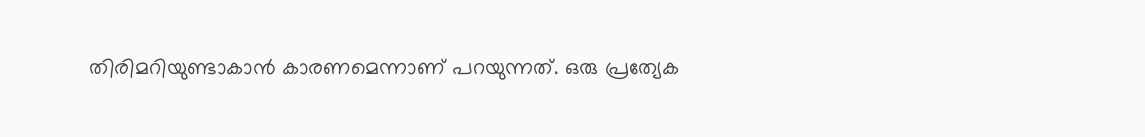തിരിമറിയുണ്ടാകാൻ കാരണമെന്നാണ് പറയുന്നത്. ഒരു പ്രത്യേക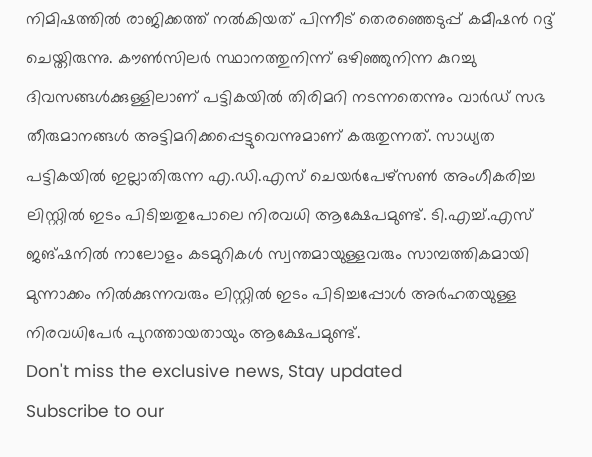നിമിഷത്തിൽ രാജിക്കത്ത് നൽകിയത് പിന്നീട് തെരഞ്ഞെടുപ്പ് കമീഷൻ റദ്ദ് ചെയ്തിരുന്നു. കൗൺസിലർ സ്ഥാനത്തുനിന്ന് ഒഴിഞ്ഞുനിന്ന കുറച്ചു ദിവസങ്ങൾക്കുള്ളിലാണ് പട്ടികയിൽ തിരിമറി നടന്നതെന്നും വാർഡ് സഭ തീരുമാനങ്ങൾ അട്ടിമറിക്കപ്പെട്ടുവെന്നുമാണ് കരുതുന്നത്. സാധ്യത പട്ടികയിൽ ഇല്ലാതിരുന്ന എ.ഡി.എസ് ചെയർപേഴ്സൺ അംഗീകരിച്ച ലിസ്റ്റിൽ ഇടം പിടിച്ചതുപോലെ നിരവധി ആക്ഷേപമുണ്ട്. ടി.എച്ച്.എസ് ജങ്ഷനിൽ നാലോളം കടമുറികൾ സ്വന്തമായുള്ളവരും സാമ്പത്തികമായി മുന്നാക്കം നിൽക്കുന്നവരും ലിസ്റ്റിൽ ഇടം പിടിച്ചപ്പോൾ അർഹതയുള്ള നിരവധിപേർ പുറത്തായതായും ആക്ഷേപമുണ്ട്.
Don't miss the exclusive news, Stay updated
Subscribe to our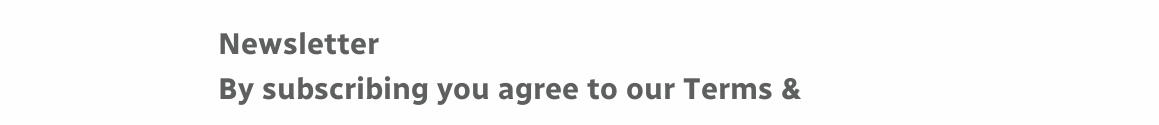Newsletter
By subscribing you agree to our Terms &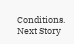Conditions.
Next Story